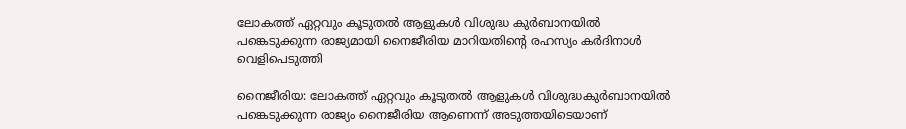ലോകത്ത് ഏറ്റവും കൂടുതല്‍ ആളുകള്‍ വിശുദ്ധ കുര്‍ബാനയില്‍ പങ്കെടുക്കുന്ന രാജ്യമായി നൈജീരിയ മാറിയതിന്റെ രഹസ്യം കര്‍ദിനാള്‍ വെളിപെടുത്തി

നൈജീരിയ: ലോകത്ത് ഏറ്റവും കൂടുതല്‍ ആളുകള്‍ വിശുദ്ധകുര്‍ബാനയില്‍ പങ്കെടുക്കുന്ന രാജ്യം നൈജീരിയ ആണെന്ന് അടുത്തയിടെയാണ്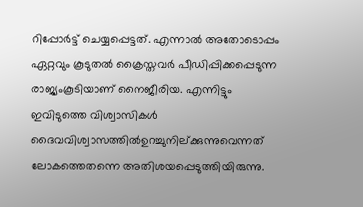റിപ്പോര്‍ട്ട് ചെയ്യപ്പെട്ടത്. എന്നാല്‍ അതോടൊപ്പം ഏറ്റവും കൂടുതല്‍ ക്രൈസ്തവര്‍ പീഡിപ്പിക്കപ്പെടുന്ന രാജ്യംകൂടിയാണ് നൈജീരിയ. എന്നിട്ടും ഇവിടുത്തെ വിശ്വാസികള്‍ ദൈവവിശ്വാസത്തില്‍ഉറച്ചുനില്ക്കുന്നുവെന്നത് ലോകത്തെതന്നെ അതിശയപ്പെടുത്തിയിരുന്നു.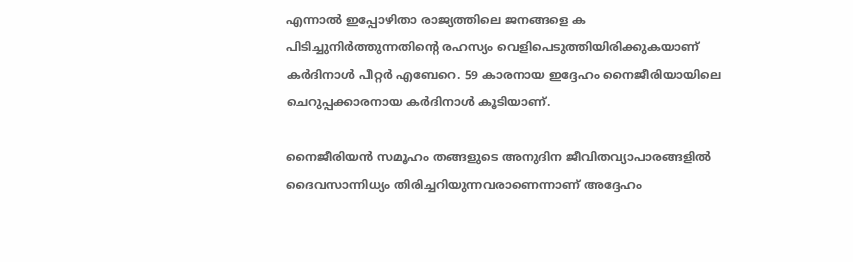എന്നാല്‍ ഇപ്പോഴിതാ രാജ്യത്തിലെ ജനങ്ങളെ ക പിടിച്ചുനിര്‍ത്തുന്നതിന്റെ രഹസ്യം വെളിപെടുത്തിയിരിക്കുകയാണ് കര്‍ദിനാള്‍ പീറ്റര്‍ എബേറെ. 59 കാരനായ ഇദ്ദേഹം നൈജീരിയായിലെ ചെറുപ്പക്കാരനായ കര്‍ദിനാള്‍ കൂടിയാണ്.

നൈജീരിയന്‍ സമൂഹം തങ്ങളുടെ അനുദിന ജീവിതവ്യാപാരങ്ങളില്‍ ദൈവസാന്നിധ്യം തിരിച്ചറിയുന്നവരാണെന്നാണ് അദ്ദേഹം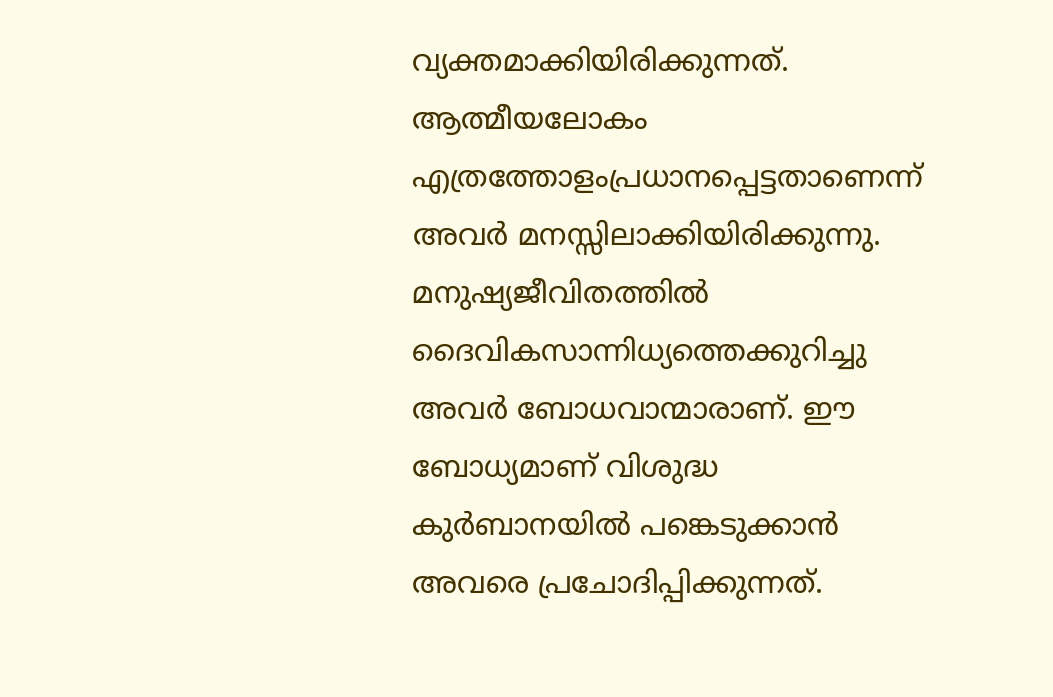വ്യക്തമാക്കിയിരിക്കുന്നത്. ആത്മീയലോകം എത്രത്തോളംപ്രധാനപ്പെട്ടതാണെന്ന് അവര്‍ മനസ്സിലാക്കിയിരിക്കുന്നു. മനുഷ്യജീവിതത്തില്‍ ദൈവികസാന്നിധ്യത്തെക്കുറിച്ചു അവര്‍ ബോധവാന്മാരാണ്. ഈ ബോധ്യമാണ് വിശുദ്ധ കുര്‍ബാനയില്‍ പങ്കെടുക്കാന്‍ അവരെ പ്രചോദിപ്പിക്കുന്നത്.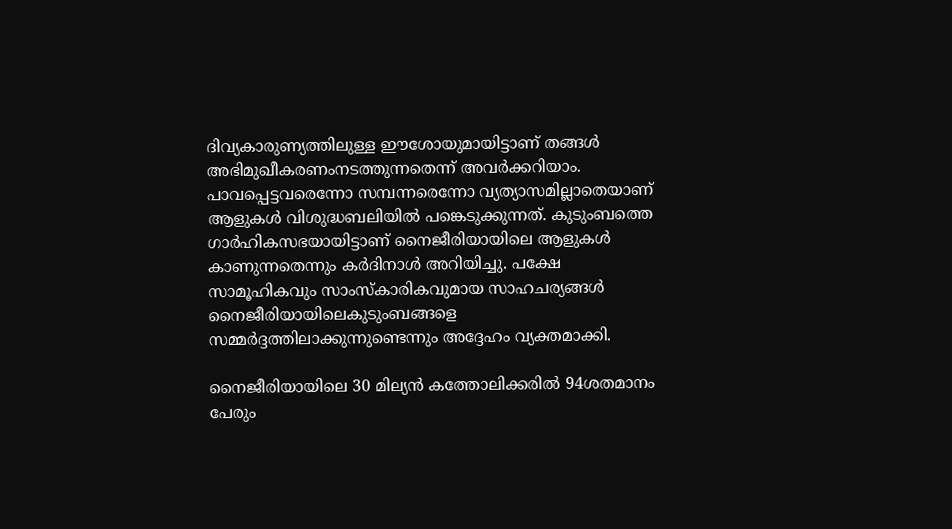ദിവ്യകാരുണ്യത്തിലുള്ള ഈശോയുമായിട്ടാണ് തങ്ങള്‍ അഭിമുഖീകരണംനടത്തുന്നതെന്ന് അവര്‍ക്കറിയാം. പാവപ്പെട്ടവരെന്നോ സമ്പന്നരെന്നോ വ്യത്യാസമില്ലാതെയാണ് ആളുകള്‍ വിശുദ്ധബലിയില്‍ പങ്കെടുക്കുന്നത്. കുടുംബത്തെ ഗാര്‍ഹികസഭയായിട്ടാണ് നൈജീരിയായിലെ ആളുകള്‍ കാണുന്നതെന്നും കര്‍ദിനാള്‍ അറിയിച്ചു. പക്ഷേ സാമൂഹികവും സാംസ്‌കാരികവുമായ സാഹചര്യങ്ങള്‍ നൈജീരിയായിലെകുടുംബങ്ങളെ സമ്മര്‍ദ്ദത്തിലാക്കുന്നുണ്ടെന്നും അദ്ദേഹം വ്യക്തമാക്കി.

നൈജീരിയായിലെ 30 മില്യന്‍ കത്തോലിക്കരില്‍ 94ശതമാനം പേരും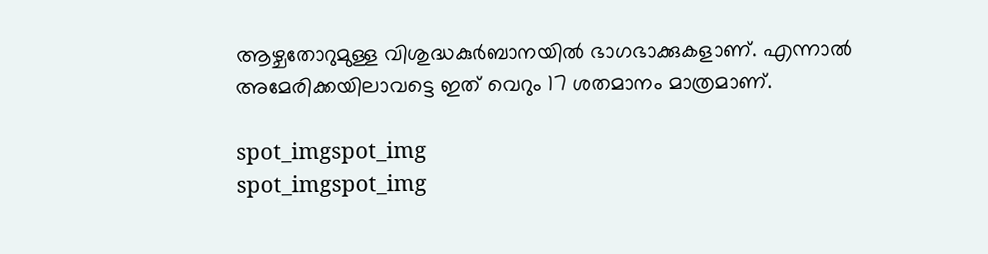ആഴ്ചതോറുമുള്ള വിശുദ്ധകുര്‍ബാനയില്‍ ഭാഗഭാക്കുകളാണ്. എന്നാല്‍ അമേരിക്കയിലാവട്ടെ ഇത് വെറും 17 ശതമാനം മാത്രമാണ്.

spot_imgspot_img
spot_imgspot_img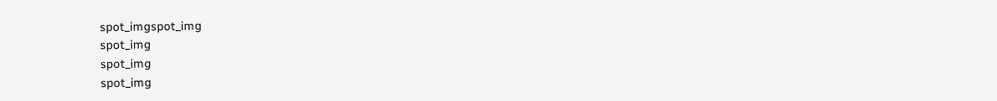spot_imgspot_img
spot_img
spot_img
spot_img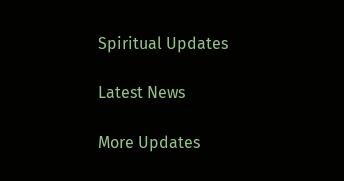Spiritual Updates

Latest News

More Updates